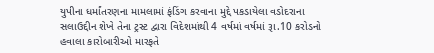યુપીના ધર્માંતરણના મામલામાં ફંડિંગ કરવાના મુદ્દે પકડાયેલા વડોદરાના સલાઉદ્દીન શેખે તેના ટ્રસ્ટ દ્વારા વિદેશમાંથી 4 વર્ષમાં વર્ષમાં રૂા.10 કરોડનો હવાલા કારોબારીઓ મારફતે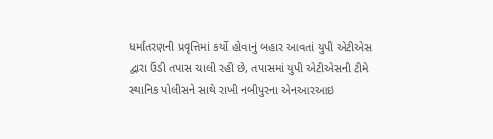ધર્માંતરણની પ્રવૃત્તિમાં કર્યો હોવાનું બહાર આવતાં યુપી એટીએસ દ્વારા ઉંડી તપાસ ચાલી રહી છે, તપાસમાં યુપી એટીએસની ટીમે સ્થાનિક પોલીસને સાથે રાખી નબીપુરના એનઆરઆઇ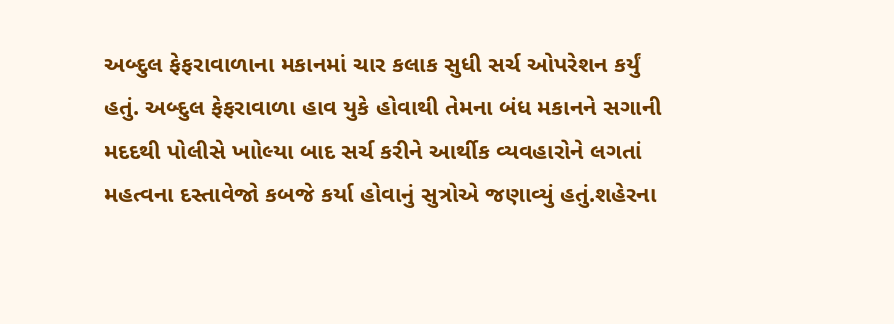અબ્દુલ ફેફરાવાળાના મકાનમાં ચાર કલાક સુધી સર્ચ ઓપરેશન કર્યું હતું. અબ્દુલ ફેફરાવાળા હાવ યુકે હોવાથી તેમના બંધ મકાનને સગાની મદદથી પોલીસે ખાોલ્યા બાદ સર્ચ કરીને આર્થીક વ્યવહારોને લગતાં મહત્વના દસ્તાવેજો કબજે કર્યા હોવાનું સુત્રોએ જણાવ્યું હતું.શહેરના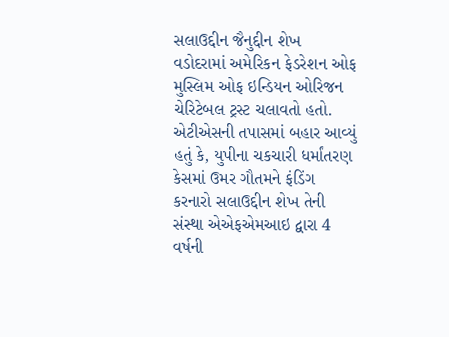સલાઉદ્દીન જૈનુદ્દીન શેખ વડોદરામાં અમેરિકન ફેડરેશન ઓફ મુસ્લિમ ઓફ ઇન્ડિયન ઓરિજન ચેરિટેબલ ટ્રસ્ટ ચલાવતો હતો. એટીએસની તપાસમાં બહાર આવ્યું હતું કે, યુપીના ચકચારી ધર્માંતરણ કેસમાં ઉમર ગૌતમને ફંડિંગ કરનારો સલાઉદ્દીન શેખ તેની સંસ્થા એએફએમઆઇ દ્વારા 4 વર્ષની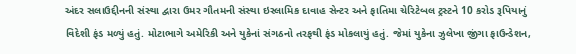અંદર સલાઉદ્દીનની સંસ્થા દ્વારા ઉમર ગૌતમની સંસ્થા ઇસ્લામિક દાવાહ સેન્ટર અને ફાતિમા ચેરિટેબલ ટ્રસ્ટને 10 કરોડ રૂપિયાનું વિદેશી ફંડ મળ્યું હતું. મોટાભાગે અમેરિકી અને યુકેનાં સંગઠનો તરફથી ફંડ મોકલાયું હતું. જેમાં યુકેના ઝુલેખા જીંગા ફાઉન્ડેશન,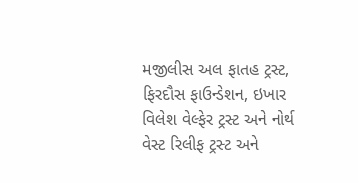મજીલીસ અલ ફાતહ ટ્રસ્ટ, ફિરદૌસ ફાઉન્ડેશન, ઇખાર વિલેશ વેલ્ફેર ટ્રસ્ટ અને નોર્થ વેસ્ટ રિલીફ ટ્રસ્ટ અને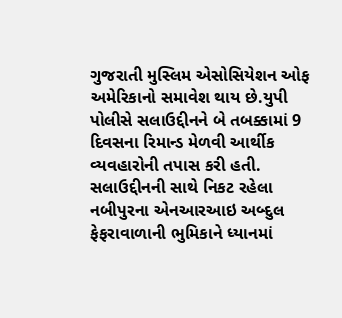ગુજરાતી મુસ્લિમ એસોસિયેશન ઓફ અમેરિકાનો સમાવેશ થાય છે.યુપી પોલીસે સલાઉદ્દીનને બે તબક્કામાં 9 દિવસના રિમાન્ડ મેળવી આર્થીક વ્યવહારોની તપાસ કરી હતી. સલાઉદ્દીનની સાથે નિકટ રહેલા નબીપુરના એનઆરઆઇ અબ્દુલ ફેફરાવાળાની ભુમિકાને ધ્યાનમાં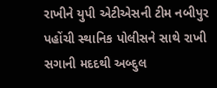રાખીને યુપી એટીએસની ટીમ નબીપુર પહોંચી સ્થાનિક પોલીસને સાથે રાખી સગાની મદદથી અબ્દુલ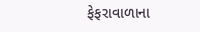ફેફરાવાળાના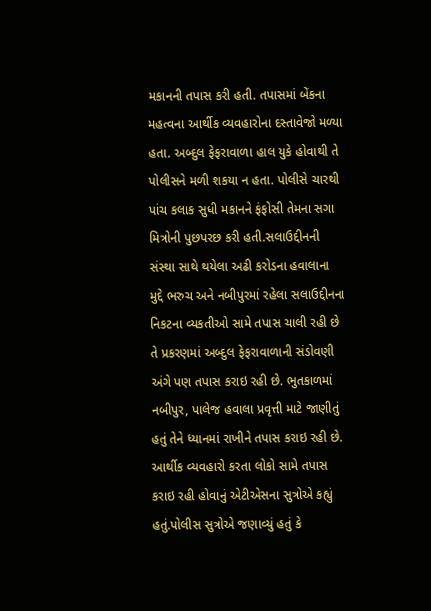મકાનની તપાસ કરી હતી. તપાસમાં બેંકના મહત્વના આર્થીક વ્યવહારોના દસ્તાવેજો મળ્યા હતા. અબ્દુલ ફેફરાવાળા હાલ યુકે હોવાથી તે પોલીસને મળી શકયા ન હતા. પોલીસે ચારથી પાંચ કલાક સુધી મકાનને ફંફોસી તેમના સગા મિત્રોની પુછપરછ કરી હતી.સલાઉદ્દીનની સંસ્થા સાથે થયેલા અઢી કરોડના હવાલાના મુદ્દે ભરુચ અને નબીપુરમાં રહેલા સલાઉદ્દીનના નિકટના વ્યકતીઓ સામે તપાસ ચાલી રહી છે તે પ્રકરણમાં અબ્દુલ ફેફરાવાળાની સંડોવણી અંગે પણ તપાસ કરાઇ રહી છે. ભુતકાળમાં નબીપુર, પાલેજ હવાલા પ્રવૃત્તી માટે જાણીતું હતું તેને ધ્યાનમાં રાખીને તપાસ કરાઇ રહી છે. આર્થીક વ્યવહારો કરતા લોકો સામે તપાસ કરાઇ રહી હોવાનું એટીએસના સુત્રોએ કહ્યું હતું.પોલીસ સુત્રોએ જણાવ્યું હતું કે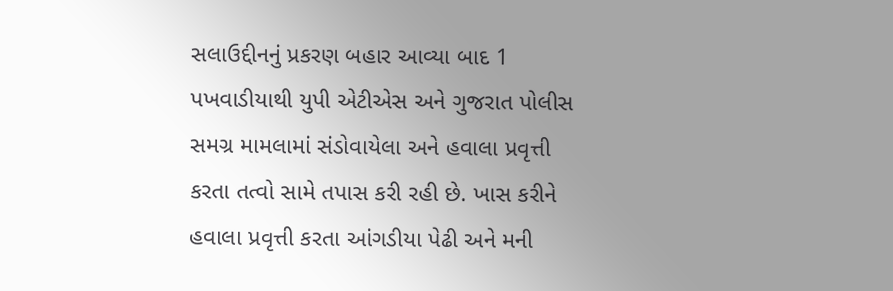સલાઉદ્દીનનું પ્રકરણ બહાર આવ્યા બાદ 1 પખવાડીયાથી યુપી એટીએસ અને ગુજરાત પોલીસ સમગ્ર મામલામાં સંડોવાયેલા અને હવાલા પ્રવૃત્તી કરતા તત્વો સામે તપાસ કરી રહી છે. ખાસ કરીને હવાલા પ્રવૃત્તી કરતા આંગડીયા પેઢી અને મની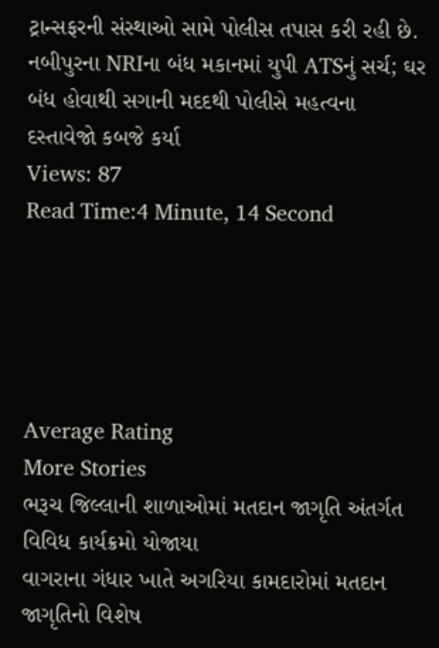ટ્રાન્સફરની સંસ્થાઓ સામે પોલીસ તપાસ કરી રહી છે.
નબીપુરના NRIના બંધ મકાનમાં યુપી ATSનું સર્ચ; ઘર બંધ હોવાથી સગાની મદદથી પોલીસે મહત્વના દસ્તાવેજો કબજે કર્યા
Views: 87
Read Time:4 Minute, 14 Second





Average Rating
More Stories
ભરૂચ જિલ્લાની શાળાઓમાં મતદાન જાગૃતિ અંતર્ગત વિવિધ કાર્યક્રમો યોજાયા
વાગરાના ગંધાર ખાતે અગરિયા કામદારોમાં મતદાન જાગૃતિનો વિશેષ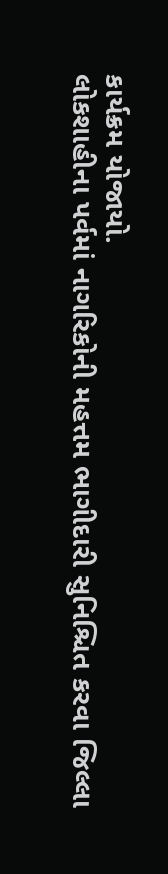કાર્યક્રમ યોજાયો.
લોકશાહીના પર્વમાં નાગરિકોની મહત્તમ ભાગીદારી સુનિશ્ચિત કરવા જિલ્લા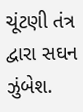ચૂંટણી તંત્ર દ્વારા સઘન ઝુંબેશ.